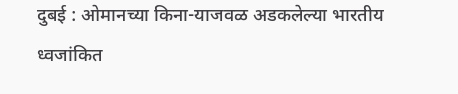दुबई : ओमानच्या किना-याजवळ अडकलेल्या भारतीय ध्वजांकित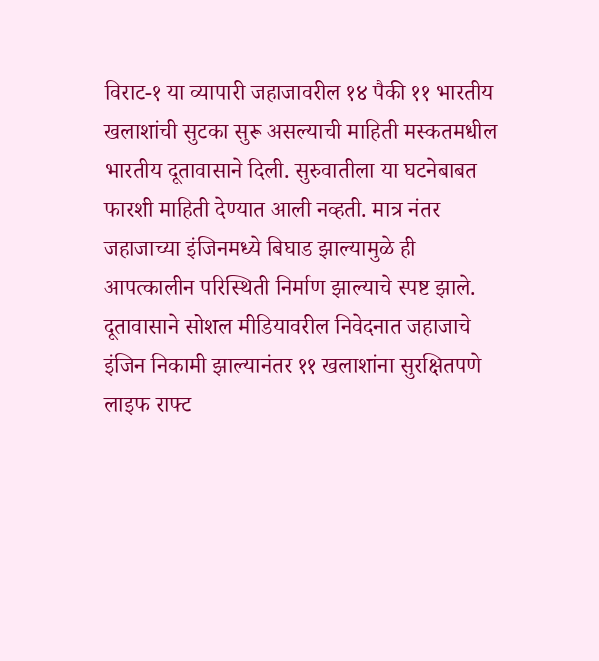विराट-१ या व्यापारी जहाजावरील १४ पैकी ११ भारतीय खलाशांची सुटका सुरू असल्याची माहिती मस्कतमधील भारतीय दूतावासाने दिली. सुरुवातीला या घटनेबाबत फारशी माहिती देण्यात आली नव्हती. मात्र नंतर जहाजाच्या इंजिनमध्ये बिघाड झाल्यामुळे ही आपत्कालीन परिस्थिती निर्माण झाल्याचे स्पष्ट झाले.
दूतावासाने सोशल मीडियावरील निवेदनात जहाजाचे इंजिन निकामी झाल्यानंतर ११ खलाशांना सुरक्षितपणे लाइफ राफ्ट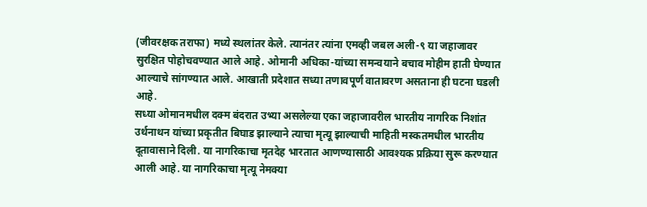(जीवरक्षक तराफा) मध्ये स्थलांतर केले. त्यानंतर त्यांना एमव्ही जबल अली-९ या जहाजावर सुरक्षित पोहोचवण्यात आले आहे. ओमानी अधिका-यांच्या समन्वयाने बचाव मोहीम हाती घेण्यात आल्याचे सांगण्यात आले. आखाती प्रदेशात सध्या तणावपूर्ण वातावरण असताना ही घटना घडली आहे.
सध्या ओमानमधील दक्म बंदरात उभ्या असलेल्या एका जहाजावरील भारतीय नागरिक निशांत उर्थनाथन यांच्या प्रकृतीत बिघाड झाल्याने त्याचा मृत्यू झाल्याची माहिती मस्कतमधील भारतीय दूतावासाने दिली. या नागरिकाचा मृतदेह भारतात आणण्यासाठी आवश्यक प्रक्रिया सुरू करण्यात आली आहे. या नागरिकाचा मृत्यू नेमक्या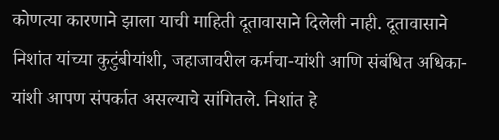कोणत्या कारणाने झाला याची माहिती दूतावासाने दिलेली नाही. दूतावासाने निशांत यांच्या कुटुंबीयांशी, जहाजावरील कर्मचा-यांशी आणि संबंधित अधिका-यांशी आपण संपर्कात असल्याचे सांगितले. निशांत हे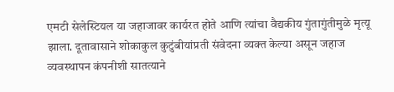एमटी सेलेस्टियल या जहाजावर कार्यरत होते आणि त्यांचा वैद्यकीय गुंतागुंतीमुळे मृत्यू झाला. दूतावासाने शोकाकुल कुटुंबीयांप्रती संवेदना व्यक्त केल्या असून जहाज व्यवस्थापन कंपनीशी सातत्याने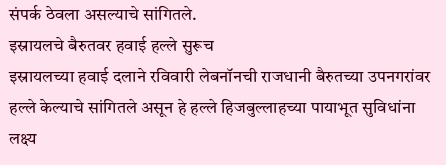संपर्क ठेवला असल्याचे सांगितले.
इस्रायलचे बैरुतवर हवाई हल्ले सुरूच
इस्रायलच्या हवाई दलाने रविवारी लेबनॉनची राजधानी बैरुतच्या उपनगरांवर हल्ले केल्याचे सांगितले असून हे हल्ले हिजबुल्लाहच्या पायाभूत सुविधांना लक्ष्य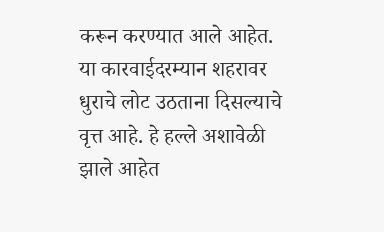करून करण्यात आले आहेत. या कारवाईदरम्यान शहरावर धुराचे लोट उठताना दिसल्याचे वृत्त आहे. हे हल्ले अशावेळी झाले आहेत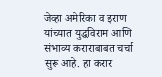जेव्हा अमेरिका व इराण यांच्यात युद्धविराम आणि संभाव्य कराराबाबत चर्चा सुरू आहे. हा करार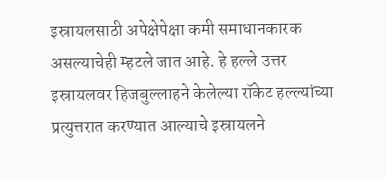इस्रायलसाठी अपेक्षेपेक्षा कमी समाधानकारक असल्याचेही म्हटले जात आहे. हे हल्ले उत्तर इस्रायलवर हिजबुल्लाहने केलेल्या रॉकेट हल्ल्यांच्या प्रत्युत्तरात करण्यात आल्याचे इस्रायलने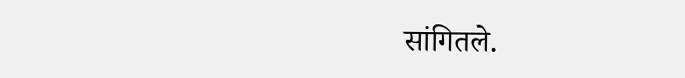सांगितले.